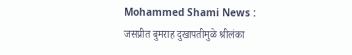Mohammed Shami News : जसप्रीत बुमराह दुखापतीमुळे श्रीलंका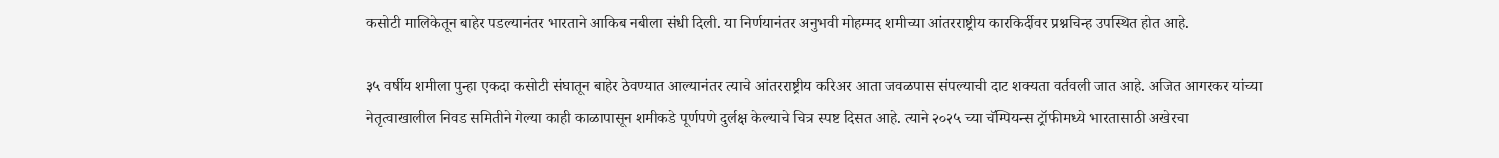कसोटी मालिकेतून बाहेर पडल्यानंतर भारताने आकिब नबीला संधी दिली. या निर्णयानंतर अनुभवी मोहम्मद शमीच्या आंतरराष्ट्रीय कारकिर्दीवर प्रश्नचिन्ह उपस्थित होत आहे.

३५ वर्षीय शमीला पुन्हा एकदा कसोटी संघातून बाहेर ठेवण्यात आल्यानंतर त्याचे आंतरराष्ट्रीय करिअर आता जवळपास संपल्याची दाट शक्यता वर्तवली जात आहे. अजित आगरकर यांच्या नेतृत्वाखालील निवड समितीने गेल्या काही काळापासून शमीकडे पूर्णपणे दुर्लक्ष केल्याचे चित्र स्पष्ट दिसत आहे. त्याने २०२५ च्या चॅम्पियन्स ट्रॉफीमध्ये भारतासाठी अखेरचा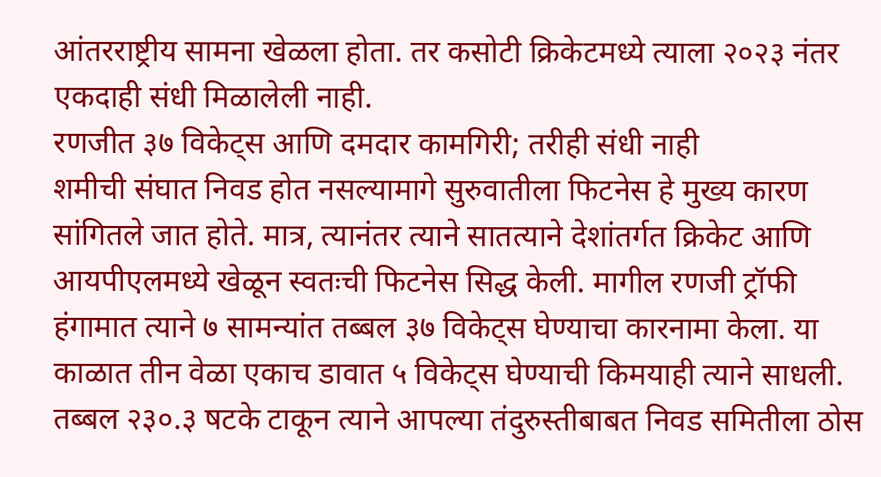आंतरराष्ट्रीय सामना खेळला होता. तर कसोटी क्रिकेटमध्ये त्याला २०२३ नंतर एकदाही संधी मिळालेली नाही.
रणजीत ३७ विकेट्स आणि दमदार कामगिरी; तरीही संधी नाही
शमीची संघात निवड होत नसल्यामागे सुरुवातीला फिटनेस हे मुख्य कारण सांगितले जात होते. मात्र, त्यानंतर त्याने सातत्याने देशांतर्गत क्रिकेट आणि आयपीएलमध्ये खेळून स्वतःची फिटनेस सिद्ध केली. मागील रणजी ट्रॉफी हंगामात त्याने ७ सामन्यांत तब्बल ३७ विकेट्स घेण्याचा कारनामा केला. या काळात तीन वेळा एकाच डावात ५ विकेट्स घेण्याची किमयाही त्याने साधली. तब्बल २३०.३ षटके टाकून त्याने आपल्या तंदुरुस्तीबाबत निवड समितीला ठोस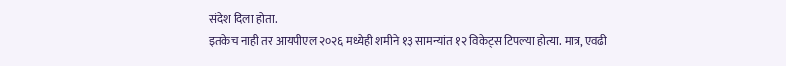संदेश दिला होता.
इतकेच नाही तर आयपीएल २०२६ मध्येही शमीने १३ सामन्यांत १२ विकेट्स टिपल्या होत्या. मात्र, एवढी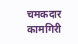चमकदार कामगिरी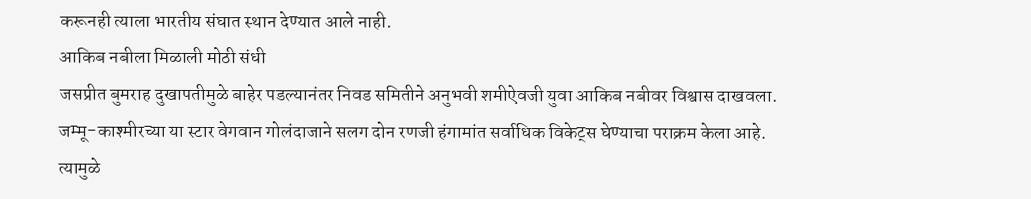करूनही त्याला भारतीय संघात स्थान देण्यात आले नाही.
आकिब नबीला मिळाली मोठी संधी
जसप्रीत बुमराह दुखापतीमुळे बाहेर पडल्यानंतर निवड समितीने अनुभवी शमीऐवजी युवा आकिब नबीवर विश्वास दाखवला. जम्मू-काश्मीरच्या या स्टार वेगवान गोलंदाजाने सलग दोन रणजी हंगामांत सर्वाधिक विकेट्स घेण्याचा पराक्रम केला आहे. त्यामुळे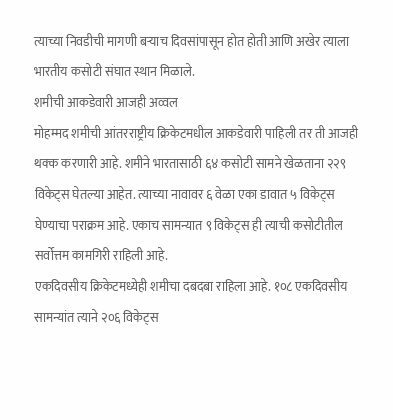त्याच्या निवडीची मागणी बऱ्याच दिवसांपासून होत होती आणि अखेर त्याला भारतीय कसोटी संघात स्थान मिळाले.
शमीची आकडेवारी आजही अव्वल
मोहम्मद शमीची आंतरराष्ट्रीय क्रिकेटमधील आकडेवारी पाहिली तर ती आजही थक्क करणारी आहे. शमीने भारतासाठी ६४ कसोटी सामने खेळताना २२९ विकेट्स घेतल्या आहेत. त्याच्या नावावर ६ वेळा एका डावात ५ विकेट्स घेण्याचा पराक्रम आहे. एकाच सामन्यात ९ विकेट्स ही त्याची कसोटीतील सर्वोत्तम कामगिरी राहिली आहे.
एकदिवसीय क्रिकेटमध्येही शमीचा दबदबा राहिला आहे. १०८ एकदिवसीय सामन्यांत त्याने २०६ विकेट्स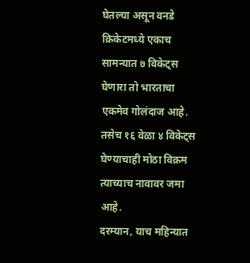घेतल्या असून वनडे क्रिकेटमध्ये एकाच सामन्यात ७ विकेट्स घेणारा तो भारताचा एकमेव गोलंदाज आहे. तसेच १६ वेळा ४ विकेट्स घेण्याचाही मोठा विक्रम त्याच्याच नावावर जमा आहे.
दरम्यान, याच महिन्यात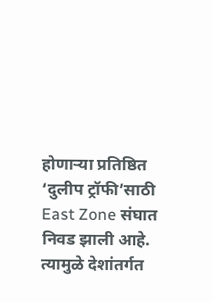होणाऱ्या प्रतिष्ठित ‘दुलीप ट्रॉफी’साठी East Zone संघात निवड झाली आहे. त्यामुळे देशांतर्गत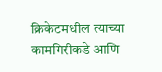क्रिकेटमधील त्याच्या कामगिरीकडे आणि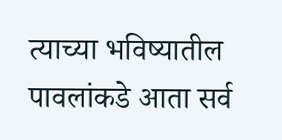त्याच्या भविष्यातील पावलांकडे आता सर्व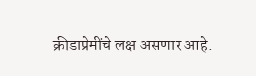क्रीडाप्रेमींचे लक्ष असणार आहे.